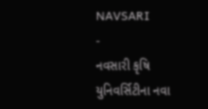NAVSARI
-
નવસારી કૃષિ યુનિવર્સિટીના નવા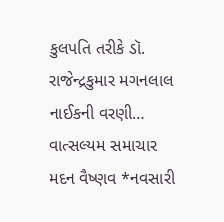કુલપતિ તરીકે ડૉ. રાજેન્દ્રકુમાર મગનલાલ નાઈકની વરણી…
વાત્સલ્યમ સમાચાર મદન વૈષ્ણવ *નવસારી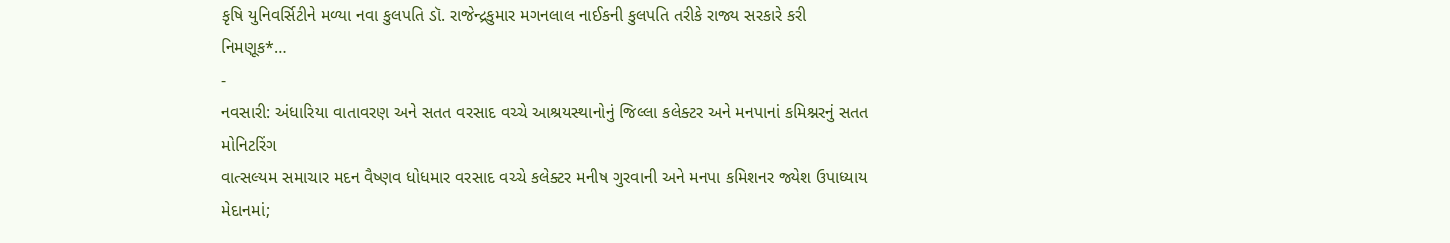કૃષિ યુનિવર્સિટીને મળ્યા નવા કુલપતિ ડૉ. રાજેન્દ્રકુમાર મગનલાલ નાઈકની કુલપતિ તરીકે રાજ્ય સરકારે કરી નિમણૂક*…
-
નવસારી: અંધારિયા વાતાવરણ અને સતત વરસાદ વચ્ચે આશ્રયસ્થાનોનું જિલ્લા કલેક્ટર અને મનપાનાં કમિશ્નરનું સતત મોનિટરિંગ
વાત્સલ્યમ સમાચાર મદન વૈષ્ણવ ધોધમાર વરસાદ વચ્ચે કલેક્ટર મનીષ ગુરવાની અને મનપા કમિશનર જ્યેશ ઉપાધ્યાય મેદાનમાં;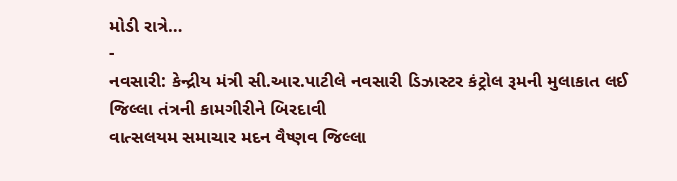મોડી રાત્રે…
-
નવસારી: કેન્દ્રીય મંત્રી સી.આર.પાટીલે નવસારી ડિઝાસ્ટર કંટ્રોલ રૂમની મુલાકાત લઈ જિલ્લા તંત્રની કામગીરીને બિરદાવી
વાત્સલયમ સમાચાર મદન વૈષ્ણવ જિલ્લા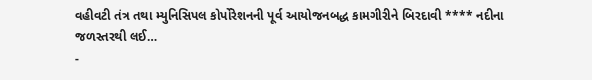વહીવટી તંત્ર તથા મ્યુનિસિપલ કોર્પોરેશનની પૂર્વ આયોજનબદ્ધ કામગીરીને બિરદાવી **** નદીના જળસ્તરથી લઈ…
-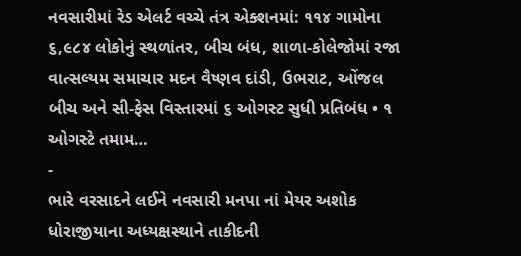નવસારીમાં રેડ એલર્ટ વચ્ચે તંત્ર એક્શનમાં: ૧૧૪ ગામોના ૬,૯૮૪ લોકોનું સ્થળાંતર, બીચ બંધ, શાળા-કોલેજોમાં રજા
વાત્સલ્યમ સમાચાર મદન વૈષ્ણવ દાંડી, ઉભરાટ, ઓંજલ બીચ અને સી-ફેસ વિસ્તારમાં ૬ ઓગસ્ટ સુધી પ્રતિબંધ • ૧ ઓગસ્ટે તમામ…
-
ભારે વરસાદને લઈને નવસારી મનપા નાં મેયર અશોક ધોરાજીયાના અધ્યક્ષસ્થાને તાકીદની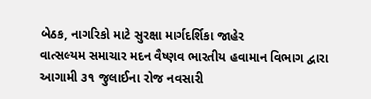બેઠક, નાગરિકો માટે સુરક્ષા માર્ગદર્શિકા જાહેર
વાત્સલ્યમ સમાચાર મદન વૈષ્ણવ ભારતીય હવામાન વિભાગ દ્વારા આગામી ૩૧ જુલાઈના રોજ નવસારી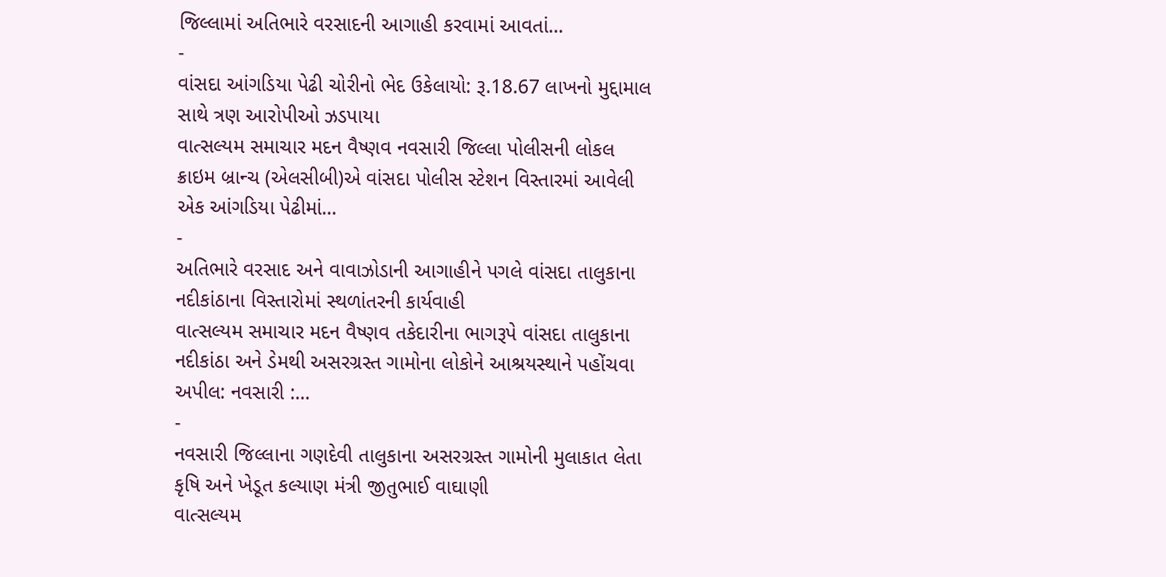જિલ્લામાં અતિભારે વરસાદની આગાહી કરવામાં આવતાં…
-
વાંસદા આંગડિયા પેઢી ચોરીનો ભેદ ઉકેલાયો: રૂ.18.67 લાખનો મુદ્દામાલ સાથે ત્રણ આરોપીઓ ઝડપાયા
વાત્સલ્યમ સમાચાર મદન વૈષ્ણવ નવસારી જિલ્લા પોલીસની લોકલ ક્રાઇમ બ્રાન્ચ (એલસીબી)એ વાંસદા પોલીસ સ્ટેશન વિસ્તારમાં આવેલી એક આંગડિયા પેઢીમાં…
-
અતિભારે વરસાદ અને વાવાઝોડાની આગાહીને પગલે વાંસદા તાલુકાના નદીકાંઠાના વિસ્તારોમાં સ્થળાંતરની કાર્યવાહી
વાત્સલ્યમ સમાચાર મદન વૈષ્ણવ તકેદારીના ભાગરૂપે વાંસદા તાલુકાના નદીકાંઠા અને ડેમથી અસરગ્રસ્ત ગામોના લોકોને આશ્રયસ્થાને પહોંચવા અપીલ: નવસારી :…
-
નવસારી જિલ્લાના ગણદેવી તાલુકાના અસરગ્રસ્ત ગામોની મુલાકાત લેતા કૃષિ અને ખેડૂત કલ્યાણ મંત્રી જીતુભાઈ વાઘાણી
વાત્સલ્યમ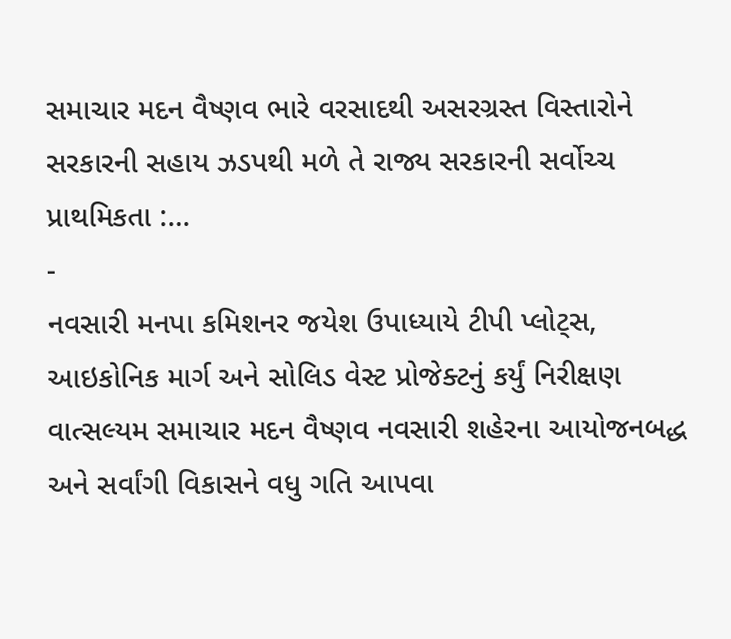સમાચાર મદન વૈષ્ણવ ભારે વરસાદથી અસરગ્રસ્ત વિસ્તારોને સરકારની સહાય ઝડપથી મળે તે રાજ્ય સરકારની સર્વોચ્ચ પ્રાથમિકતા :…
-
નવસારી મનપા કમિશનર જયેશ ઉપાધ્યાયે ટીપી પ્લોટ્સ, આઇકોનિક માર્ગ અને સોલિડ વેસ્ટ પ્રોજેક્ટનું કર્યું નિરીક્ષણ
વાત્સલ્યમ સમાચાર મદન વૈષ્ણવ નવસારી શહેરના આયોજનબદ્ધ અને સર્વાંગી વિકાસને વધુ ગતિ આપવા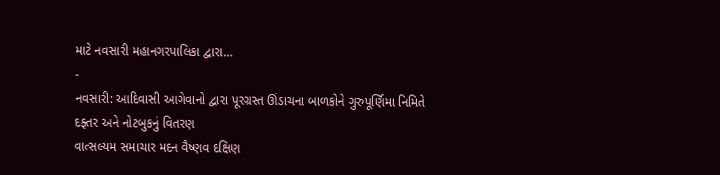માટે નવસારી મહાનગરપાલિકા દ્વારા…
-
નવસારી: આદિવાસી આગેવાનો દ્વારા પૂરગ્રસ્ત ઊંડાચના બાળકોને ગુરુપૂર્ણિમા નિમિતે દફ્તર અને નોટબુકનું વિતરણ
વાત્સલ્યમ સમાચાર મદન વૈષ્ણવ દક્ષિણ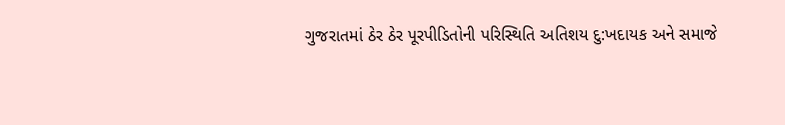ગુજરાતમાં ઠેર ઠેર પૂરપીડિતોની પરિસ્થિતિ અતિશય દુ:ખદાયક અને સમાજે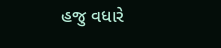હજુ વધારે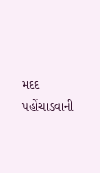મદદ પહોંચાડવાની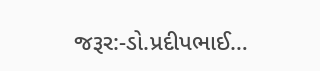જરૂર:-ડો.પ્રદીપભાઈ…